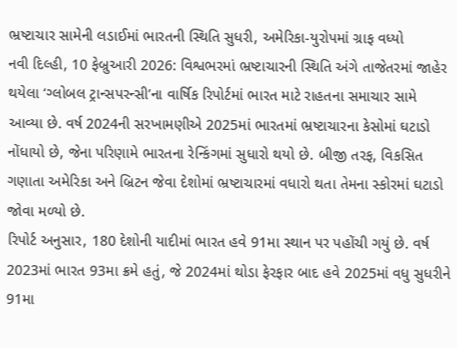ભ્રષ્ટાચાર સામેની લડાઈમાં ભારતની સ્થિતિ સુધરી, અમેરિકા-યુરોપમાં ગ્રાફ વધ્યો
નવી દિલ્હી, 10 ફેબ્રુઆરી 2026: વિશ્વભરમાં ભ્રષ્ટાચારની સ્થિતિ અંગે તાજેતરમાં જાહેર થયેલા ‘ગ્લોબલ ટ્રાન્સપરન્સી’ના વાર્ષિક રિપોર્ટમાં ભારત માટે રાહતના સમાચાર સામે આવ્યા છે. વર્ષ 2024ની સરખામણીએ 2025માં ભારતમાં ભ્રષ્ટાચારના કેસોમાં ઘટાડો નોંધાયો છે, જેના પરિણામે ભારતના રેન્કિંગમાં સુધારો થયો છે. બીજી તરફ, વિકસિત ગણાતા અમેરિકા અને બ્રિટન જેવા દેશોમાં ભ્રષ્ટાચારમાં વધારો થતા તેમના સ્કોરમાં ઘટાડો જોવા મળ્યો છે.
રિપોર્ટ અનુસાર, 180 દેશોની યાદીમાં ભારત હવે 91મા સ્થાન પર પહોંચી ગયું છે. વર્ષ 2023માં ભારત 93મા ક્રમે હતું, જે 2024માં થોડા ફેરફાર બાદ હવે 2025માં વધુ સુધરીને 91મા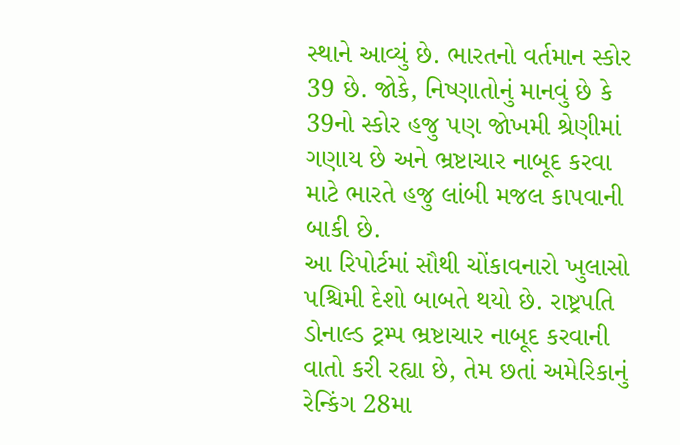સ્થાને આવ્યું છે. ભારતનો વર્તમાન સ્કોર 39 છે. જોકે, નિષ્ણાતોનું માનવું છે કે 39નો સ્કોર હજુ પણ જોખમી શ્રેણીમાં ગણાય છે અને ભ્રષ્ટાચાર નાબૂદ કરવા માટે ભારતે હજુ લાંબી મજલ કાપવાની બાકી છે.
આ રિપોર્ટમાં સૌથી ચોંકાવનારો ખુલાસો પશ્ચિમી દેશો બાબતે થયો છે. રાષ્ટ્રપતિ ડોનાલ્ડ ટ્રમ્પ ભ્રષ્ટાચાર નાબૂદ કરવાની વાતો કરી રહ્યા છે, તેમ છતાં અમેરિકાનું રેન્કિંગ 28મા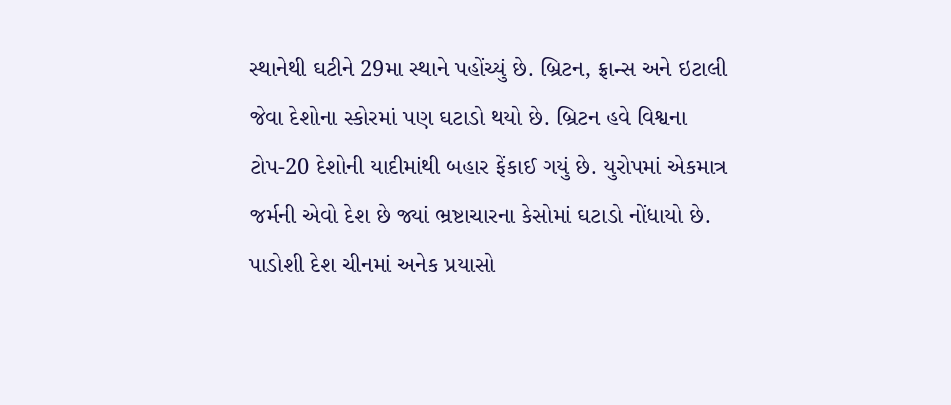સ્થાનેથી ઘટીને 29મા સ્થાને પહોંચ્યું છે. બ્રિટન, ફ્રાન્સ અને ઇટાલી જેવા દેશોના સ્કોરમાં પણ ઘટાડો થયો છે. બ્રિટન હવે વિશ્વના ટોપ-20 દેશોની યાદીમાંથી બહાર ફેંકાઈ ગયું છે. યુરોપમાં એકમાત્ર જર્મની એવો દેશ છે જ્યાં ભ્રષ્ટાચારના કેસોમાં ઘટાડો નોંધાયો છે. પાડોશી દેશ ચીનમાં અનેક પ્રયાસો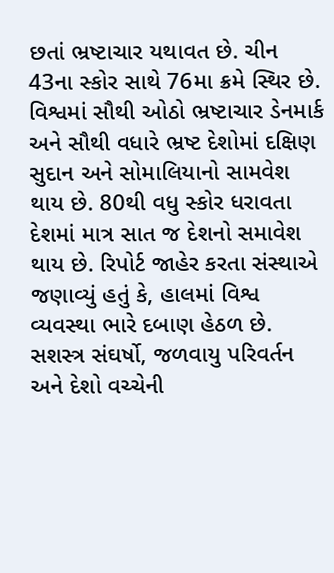છતાં ભ્રષ્ટાચાર યથાવત છે. ચીન 43ના સ્કોર સાથે 76મા ક્રમે સ્થિર છે.
વિશ્વમાં સૌથી ઓઠો ભ્રષ્ટાચાર ડેનમાર્ક અને સૌથી વધારે ભ્રષ્ટ દેશોમાં દક્ષિણ સુદાન અને સોમાલિયાનો સામવેશ થાય છે. 80થી વધુ સ્કોર ધરાવતા દેશમાં માત્ર સાત જ દેશનો સમાવેશ થાય છે. રિપોર્ટ જાહેર કરતા સંસ્થાએ જણાવ્યું હતું કે, હાલમાં વિશ્વ વ્યવસ્થા ભારે દબાણ હેઠળ છે. સશસ્ત્ર સંઘર્ષો, જળવાયુ પરિવર્તન અને દેશો વચ્ચેની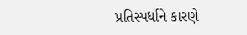પ્રતિસ્પર્ધાને કારણે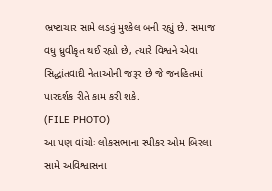ભ્રષ્ટાચાર સામે લડવું મુશ્કેલ બની રહ્યું છે. સમાજ વધુ ધ્રુવીકૃત થઈ રહ્યો છે, ત્યારે વિશ્વને એવા સિદ્ધાંતવાદી નેતાઓની જરૂર છે જે જનહિતમાં પારદર્શક રીતે કામ કરી શકે.
(FILE PHOTO)
આ પણ વાંચોઃ લોકસભાના સ્પીકર ઓમ બિરલા સામે અવિશ્વાસના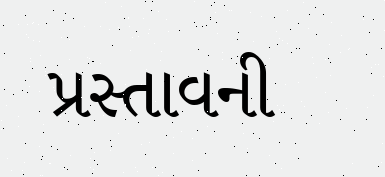પ્રસ્તાવની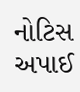નોટિસ અપાઈ